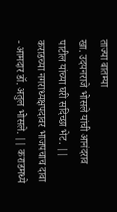ताज्या बातम्या
खा. उदयनराजे भोसले यांची आनंदराव पाटील यांच्या घरी सदिच्छा भेट. || कराडच्या नगराध्यक्षपदावर भाजपचाच दावा - आमदार डॉ. अतुल भोसले. || कराडमध्ये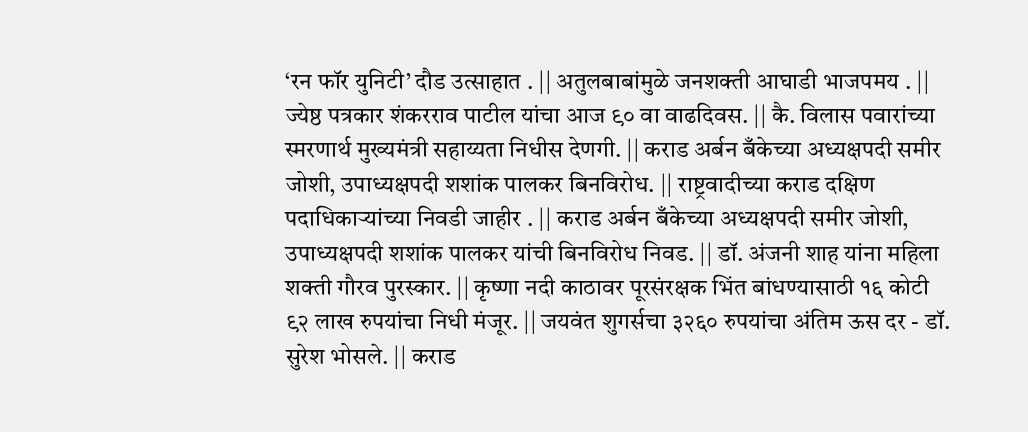‘रन फॉर युनिटी’ दौड उत्साहात . || अतुलबाबांमुळे जनशक्ती आघाडी भाजपमय . || ज्येष्ठ पत्रकार शंकरराव पाटील यांचा आज ९० वा वाढदिवस. || कै. विलास पवारांच्या स्मरणार्थ मुख्यमंत्री सहाय्यता निधीस देणगी. || कराड अर्बन बँकेच्या अध्यक्षपदी समीर जोशी, उपाध्यक्षपदी शशांक पालकर बिनविरोध. || राष्ट्रवादीच्या कराड दक्षिण पदाधिकाऱ्यांच्या निवडी जाहीर . || कराड अर्बन बँकेच्या अध्यक्षपदी समीर जोशी, उपाध्यक्षपदी शशांक पालकर यांची बिनविरोध निवड. || डॉ. अंजनी शाह यांना महिला शक्ती गौरव पुरस्कार. || कृष्णा नदी काठावर पूरसंरक्षक भिंत बांधण्यासाठी १६ कोटी ९२ लाख रुपयांचा निधी मंजूर. || जयवंत शुगर्सचा ३२६० रुपयांचा अंतिम ऊस दर - डॉ. सुरेश भोसले. || कराड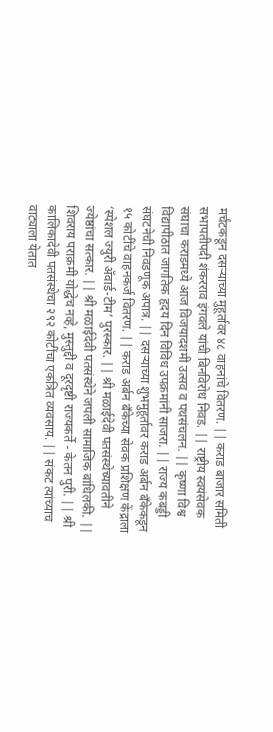मर्चंटकडून दसऱ्याच्या मुहूर्तावर ४८ वाहनांचे वितरण. || कराड बाजार समिती सभापतीपदी शंकरराव इंगवले यांची बिनविरोध निवड. || राष्ट्रीय स्वयंसेवक संघाचा कराडमध्ये आज विजयादशमी उत्सव व पथसंचलन. || कृष्णा विश्व विद्यापीठात जागतिक हृदय दिन विविध उपक्रमांनी साजरा. || राज्य कबड्डी संघटनेची निवडणूक अपात्र. || दसऱ्याच्या शुभमुहूर्तावर कराड अर्बन बँकेकडून १५ कोटींचे वाहनकर्ज वितरण. || कराड अर्बन बँकेच्या सेवक प्रशिक्षण केंद्राला ‘स्पेशल ज्युरी ॲवार्ड-टीम’ पुरस्कार. || श्री मळाईदेवी पतसंस्थेच्यावतीने ज्येष्ठांचा सत्कार. || श्री मळाईदेवी पतसंस्थेने जपली सामाजिक बांधिलकी. || शिवराय पराक्रमी योद्धेच नव्हे, मुस्तुद्दी व दूरदृष्टी राज्यकर्ते - केतन पुरी. || श्री कालिकादेवी पतसंस्थेचा २९२ कोटींचा एकत्रित व्यवसाय. || संकट त्यांच्याच वाट्याला येतात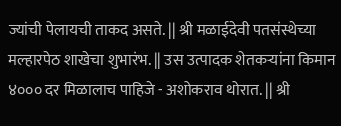ज्यांची पेलायची ताकद असते. || श्री मळाईदेवी पतसंस्थेच्या मल्हारपेठ शाखेचा शुभारंभ. || उस उत्पादक शेतकऱ्यांना किमान ४००० दर मिळालाच पाहिजे - अशोकराव थोरात. || श्री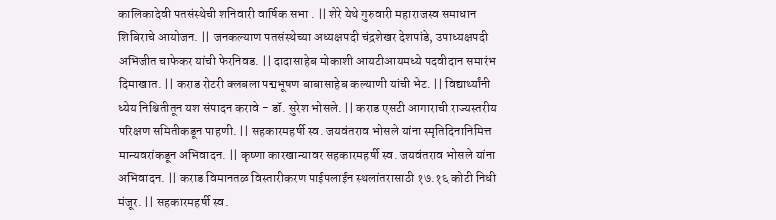कालिकादेवी पतसंस्थेची शनिवारी वार्षिक सभा . || शेरे येथे गुरुवारी महाराजस्व समाधान शिबिराचे आयोजन. || जनकल्याण पतसंस्थेच्या अध्यक्षपदी चंद्रशेखर देशपांडे, उपाध्यक्षपदी अभिजीत चाफेकर यांची फेरनिवड. || दादासाहेब मोकाशी आयटीआयमध्ये पदवीदान समारंभ दिमाखात. || कराड रोटरी क्लबला पद्मभूषण बाबासाहेब कल्याणी यांची भेट. || विद्यार्थ्यांनी ध्येय निश्चितीतून यश संपादन करावे - डॉ. सुरेश भोसले. || कराड एसटी आगाराची राज्यस्तरीय परिक्षण समितीकडून पाहणी. || सहकारमहर्षी स्व. जयवंतराव भोसले यांना स्मृतिदिनानिमित्त मान्यवरांकडून अभिवादन. || कृष्णा कारखान्यावर सहकारमहर्षी स्व. जयवंतराव भोसले यांना अभिवादन. || कराड विमानतळ विस्तारीकरण पाईपलाईन स्थलांतरासाठी १७.१६ कोटी निधी मंजूर. || सहकारमहर्षी स्व.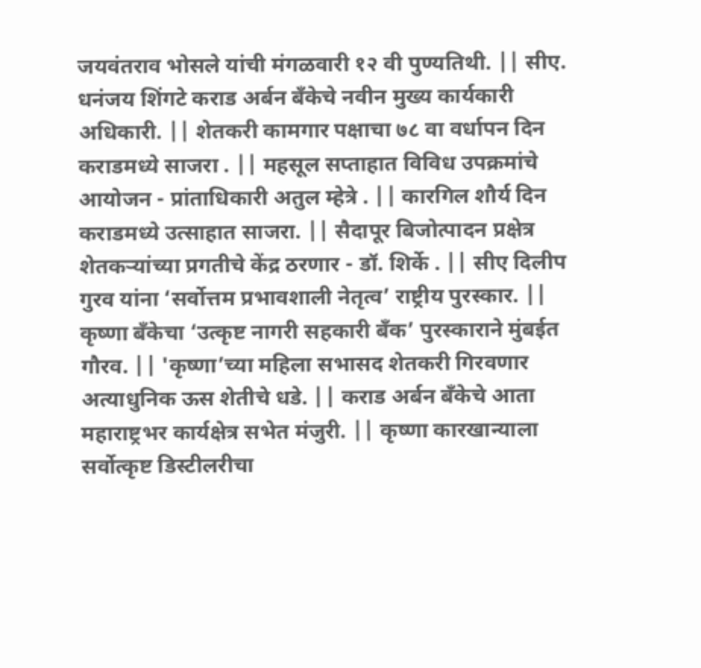जयवंतराव भोसले यांची मंगळवारी १२ वी पुण्यतिथी. || सीए. धनंजय शिंगटे कराड अर्बन बँकेचे नवीन मुख्य कार्यकारी अधिकारी. || शेतकरी कामगार पक्षाचा ७८ वा वर्धापन दिन कराडमध्ये साजरा . || महसूल सप्ताहात विविध उपक्रमांचे आयोजन - प्रांताधिकारी अतुल म्हेत्रे . || कारगिल शौर्य दिन कराडमध्ये उत्साहात साजरा. || सैदापूर बिजोत्पादन प्रक्षेत्र शेतकऱ्यांच्या प्रगतीचे केंद्र ठरणार - डॉ. शिर्के . || सीए दिलीप गुरव यांना ‘सर्वोत्तम प्रभावशाली नेतृत्व’ राष्ट्रीय पुरस्कार. || कृष्णा बँकेचा ‘उत्कृष्ट नागरी सहकारी बँक’ पुरस्काराने मुंबईत गौरव. || 'कृष्णा’च्या महिला सभासद शेतकरी गिरवणार अत्याधुनिक ऊस शेतीचे धडे. || कराड अर्बन बँकेचे आता महाराष्ट्रभर कार्यक्षेत्र सभेत मंजुरी. || कृष्णा कारखान्याला सर्वोत्कृष्ट डिस्टीलरीचा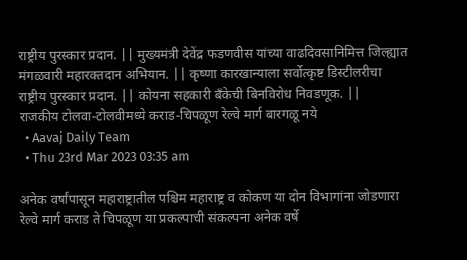राष्ट्रीय पुरस्कार प्रदान. || मुख्यमंत्री देवेंद्र फडणवीस यांच्या वाढदिवसानिमित्त जिल्ह्यात मंगळवारी महारक्तदान अभियान. || कृष्णा कारखान्याला सर्वोत्कृष्ट डिस्टीलरीचा राष्ट्रीय पुरस्कार प्रदान. || कोयना सहकारी बँकेची बिनविरोध निवडणूक. ||
राजकीय टोलवा-टोलवीमध्ये कराड-चिपळूण रेल्वे मार्ग बारगळू नये
  • Aavaj Daily Team
  • Thu 23rd Mar 2023 03:35 am

अनेक वर्षांपासून महाराष्ट्रातील पश्चिम महाराष्ट्र व कोकण या दोन विभागांना जोडणारा रेल्वे मार्ग कराड ते चिपळूण या प्रकल्पाची संकल्पना अनेक वर्षे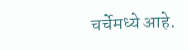चर्चेमध्ये आहे.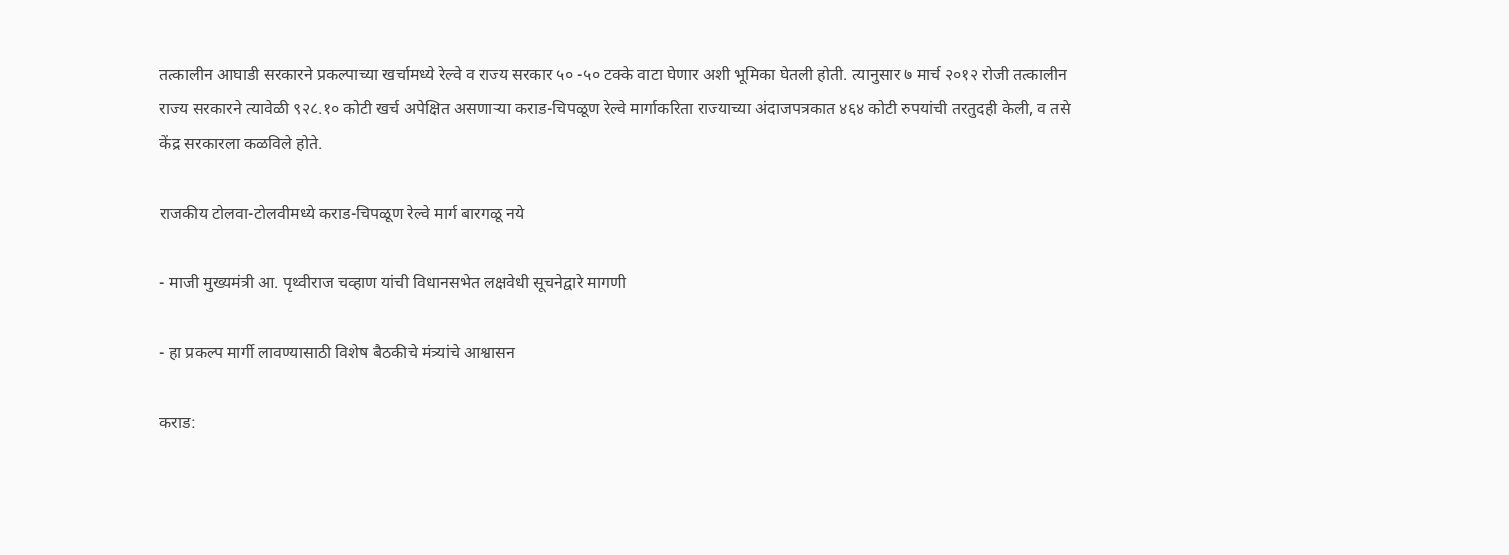तत्कालीन आघाडी सरकारने प्रकल्पाच्या खर्चामध्ये रेल्वे व राज्य सरकार ५० -५० टक्के वाटा घेणार अशी भूमिका घेतली होती. त्यानुसार ७ मार्च २०१२ रोजी तत्कालीन राज्य सरकारने त्यावेळी ९२८.१० कोटी खर्च अपेक्षित असणाऱ्या कराड-चिपळूण रेल्वे मार्गाकरिता राज्याच्या अंदाजपत्रकात ४६४ कोटी रुपयांची तरतुदही केली, व तसे केंद्र सरकारला कळविले होते.

राजकीय टोलवा-टोलवीमध्ये कराड-चिपळूण रेल्वे मार्ग बारगळू नये

- माजी मुख्यमंत्री आ. पृथ्वीराज चव्हाण यांची विधानसभेत लक्षवेधी सूचनेद्वारे मागणी

- हा प्रकल्प मार्गी लावण्यासाठी विशेष बैठकीचे मंत्र्यांचे आश्वासन

कराड: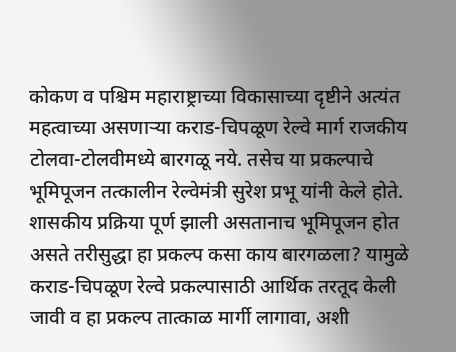कोकण व पश्चिम महाराष्ट्राच्या विकासाच्या दृष्टीने अत्यंत महत्वाच्या असणाऱ्या कराड-चिपळूण रेल्वे मार्ग राजकीय टोलवा-टोलवीमध्ये बारगळू नये. तसेच या प्रकल्पाचे भूमिपूजन तत्कालीन रेल्वेमंत्री सुरेश प्रभू यांनी केले होते. शासकीय प्रक्रिया पूर्ण झाली असतानाच भूमिपूजन होत असते तरीसुद्धा हा प्रकल्प कसा काय बारगळला? यामुळे कराड-चिपळूण रेल्वे प्रकल्पासाठी आर्थिक तरतूद केली जावी व हा प्रकल्प तात्काळ मार्गी लागावा, अशी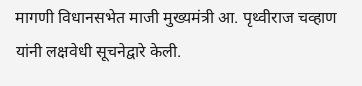मागणी विधानसभेत माजी मुख्यमंत्री आ. पृथ्वीराज चव्हाण यांनी लक्षवेधी सूचनेद्वारे केली.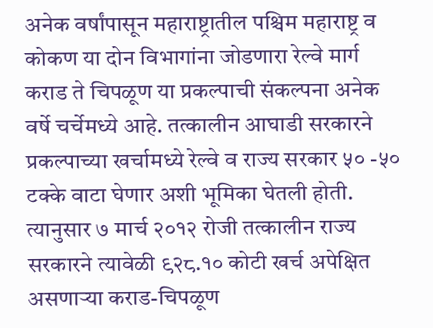अनेक वर्षांपासून महाराष्ट्रातील पश्चिम महाराष्ट्र व कोकण या दोन विभागांना जोडणारा रेल्वे मार्ग कराड ते चिपळूण या प्रकल्पाची संकल्पना अनेक वर्षे चर्चेमध्ये आहे. तत्कालीन आघाडी सरकारने प्रकल्पाच्या खर्चामध्ये रेल्वे व राज्य सरकार ५० -५० टक्के वाटा घेणार अशी भूमिका घेतली होती. त्यानुसार ७ मार्च २०१२ रोजी तत्कालीन राज्य सरकारने त्यावेळी ९२८.१० कोटी खर्च अपेक्षित असणाऱ्या कराड-चिपळूण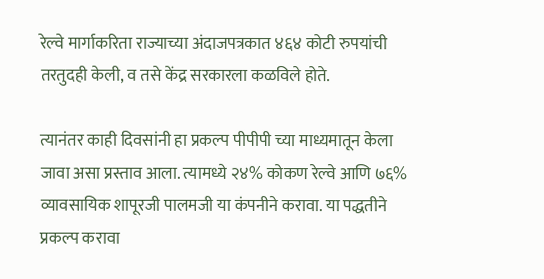रेल्वे मार्गाकरिता राज्याच्या अंदाजपत्रकात ४६४ कोटी रुपयांची तरतुदही केली, व तसे केंद्र सरकारला कळविले होते.

त्यानंतर काही दिवसांनी हा प्रकल्प पीपीपी च्या माध्यमातून केला जावा असा प्रस्ताव आला. त्यामध्ये २४% कोकण रेल्वे आणि ७६% व्यावसायिक शापूरजी पालमजी या कंपनीने करावा. या पद्धतीने प्रकल्प करावा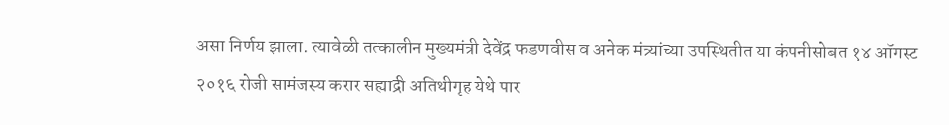असा निर्णय झाला. त्यावेळी तत्कालीन मुख्यमंत्री देवेंद्र फडणवीस व अनेक मंत्र्यांच्या उपस्थितीत या कंपनीसोबत १४ ऑगस्ट २०१६ रोजी सामंजस्य करार सह्याद्री अतिथीगृह येथे पार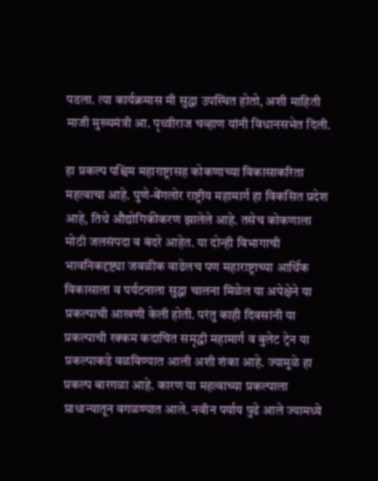पडला. त्या कार्यक्रमास मी सुद्धा उपस्थित होतो, अशी माहिती माजी मुख्यमंत्री आ. पृथ्वीराज चव्हाण यांनी विधानसभेत दिली.

हा प्रकल्प पश्चिम महाराष्ट्रासह कोकणाच्या विकासाकरिता महत्वाचा आहे. पुणे-बेंगलोर राष्ट्रीय महामार्ग हा विकसित प्रदेश आहे, तिथे औद्योगिकीकरण झालेले आहे. तसेच कोकणाला मोठी जलसंपदा व बंदरे आहेत. या दोन्ही विभागाची भावनिकदृष्ट्या जवळीक वाढेलच पण महाराष्ट्राच्या आर्थिक विकासाला व पर्यटनाला सुद्धा चालना मिळेल या अपेक्षेने या प्रकल्पाची आखणी केली होती. परंतु काही दिवसांनी या प्रकल्पाची रक्कम कदाचित समृद्धी महामार्ग व बुलेट ट्रेन या प्रकल्पाकडे वळविण्यात आली अशी शंका आहे. ज्यामुळे हा प्रकल्प बारगळा आहे. कारण या महत्वाच्या प्रकल्पाला प्राधान्यातून वगळण्यात आले. नवीन पर्याय पुढे आले ज्यामध्ये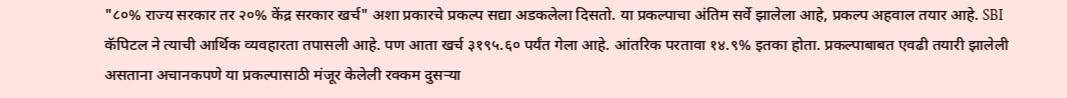"८०% राज्य सरकार तर २०% केंद्र सरकार खर्च" अशा प्रकारचे प्रकल्प सद्या अडकलेला दिसतो. या प्रकल्पाचा अंतिम सर्वे झालेला आहे, प्रकल्प अहवाल तयार आहे. SBI कॅपिटल ने त्याची आर्थिक व्यवहारता तपासली आहे. पण आता खर्च ३१९५.६० पर्यंत गेला आहे. आंतरिक परतावा १४.९% इतका होता. प्रकल्पाबाबत एवढी तयारी झालेली असताना अचानकपणे या प्रकल्पासाठी मंजूर केलेली रक्कम दुसऱ्या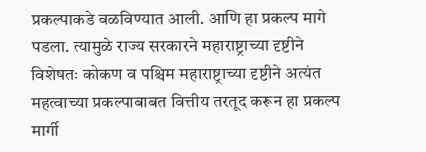प्रकल्पाकडे वळविण्यात आली. आणि हा प्रकल्प मागे पडला. त्यामुळे राज्य सरकारने महाराष्ट्राच्या दृष्टीने विशेषतः कोकण व पश्चिम महाराष्ट्राच्या दृष्टीने अत्यंत महत्वाच्या प्रकल्पाबाबत वित्तीय तरतूद करून हा प्रकल्प मार्गी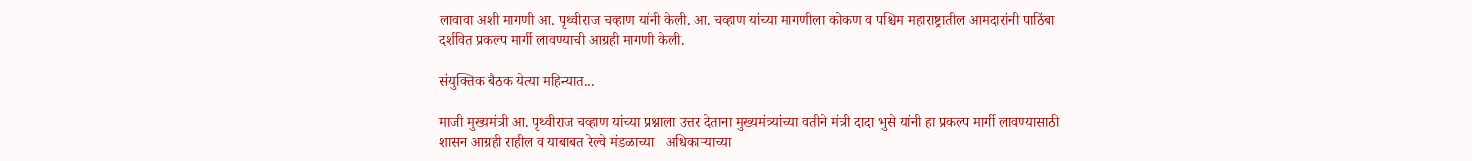लावावा अशी मागणी आ. पृथ्वीराज चव्हाण यांनी केली. आ. चव्हाण यांच्या मागणीला कोकण व पश्चिम महाराष्ट्रातील आमदारांनी पाठिंबा दर्शवित प्रकल्प मार्गी लावण्याची आग्रही मागणी केली.

संयुक्तिक बैठक येत्या महिन्यात...

माजी मुख्यमंत्री आ. पृथ्वीराज चव्हाण यांच्या प्रश्नाला उत्तर देताना मुख्यमंत्र्यांच्या वतीने मंत्री दादा भुसे यांनी हा प्रकल्प मार्गी लावण्यासाठी शासन आग्रही राहील व याबाबत रेल्वे मंडळाच्या   अधिकाऱ्याच्या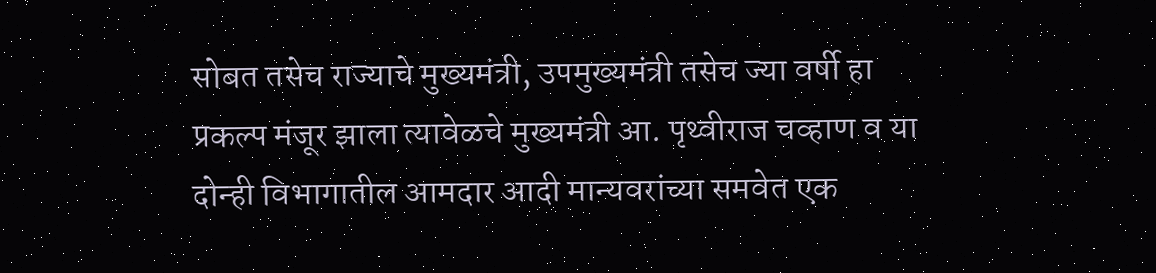सोबत तसेच राज्याचे मुख्यमंत्री, उपमुख्यमंत्री तसेच ज्या वर्षी हा प्रकल्प मंजूर झाला त्यावेळचे मुख्यमंत्री आ. पृथ्वीराज चव्हाण व या दोन्ही विभागातील आमदार आदी मान्यवरांच्या समवेत एक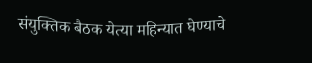संयुक्तिक बैठक येत्या महिन्यात घेण्याचे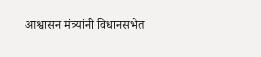आश्वासन मंत्र्यांनी विधानसभेत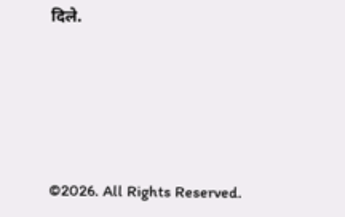दिले.





©2026. All Rights Reserved.